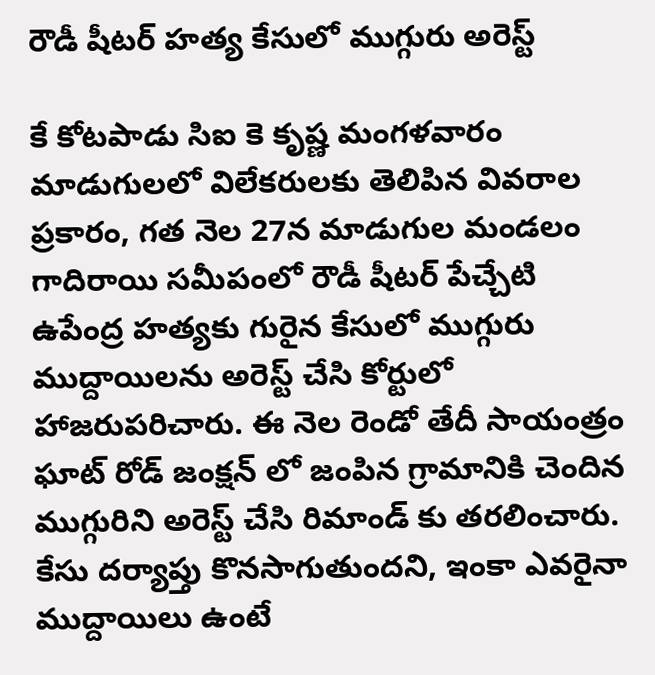రౌడీ షీటర్ హత్య కేసులో ముగ్గురు అరెస్ట్

కే కోటపాడు సిఐ కె కృష్ణ మంగళవారం మాడుగులలో విలేకరులకు తెలిపిన వివరాల ప్రకారం, గత నెల 27న మాడుగుల మండలం గాదిరాయి సమీపంలో రౌడీ షీటర్ పేచ్చేటి ఉపేంద్ర హత్యకు గురైన కేసులో ముగ్గురు ముద్దాయిలను అరెస్ట్ చేసి కోర్టులో హాజరుపరిచారు. ఈ నెల రెండో తేదీ సాయంత్రం ఘాట్ రోడ్ జంక్షన్ లో జంపిన గ్రామానికి చెందిన ముగ్గురిని అరెస్ట్ చేసి రిమాండ్ కు తరలించారు. కేసు దర్యాప్తు కొనసాగుతుందని, ఇంకా ఎవరైనా ముద్దాయిలు ఉంటే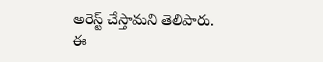అరెస్ట్ చేస్తామని తెలిపారు. ఈ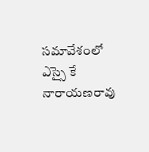సమావేశంలో ఎస్సై కే నారాయణరావు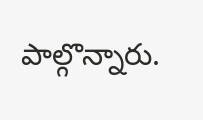పాల్గొన్నారు.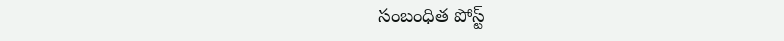సంబంధిత పోస్ట్